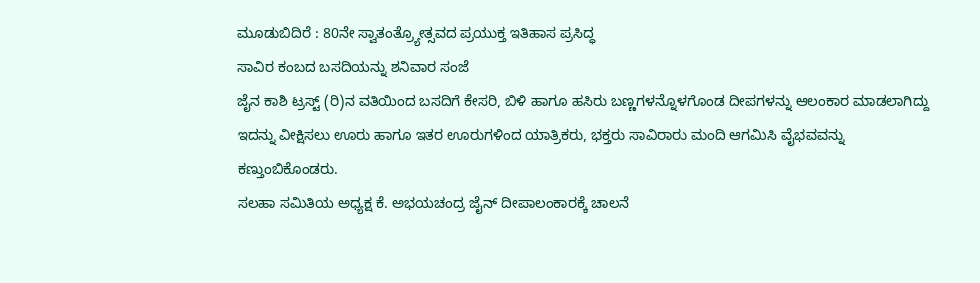ಮೂಡುಬಿದಿರೆ : 80ನೇ ಸ್ವಾತಂತ್ರ್ಯೋತ್ಸವದ ಪ್ರಯುಕ್ತ ಇತಿಹಾಸ ಪ್ರಸಿದ್ಧ
ಸಾವಿರ ಕಂಬದ ಬಸದಿಯನ್ನು ಶನಿವಾರ ಸಂಜೆ
ಜೈನ ಕಾಶಿ ಟ್ರಸ್ಟ್ (ರಿ)ನ ವತಿಯಿಂದ ಬಸದಿಗೆ ಕೇಸರಿ, ಬಿಳಿ ಹಾಗೂ ಹಸಿರು ಬಣ್ಣಗಳನ್ನೊಳಗೊಂಡ ದೀಪಗಳನ್ನು ಆಲಂಕಾರ ಮಾಡಲಾಗಿದ್ದು ಇದನ್ನು ವೀಕ್ಷಿಸಲು ಊರು ಹಾಗೂ ಇತರ ಊರುಗಳಿಂದ ಯಾತ್ರಿಕರು, ಭಕ್ತರು ಸಾವಿರಾರು ಮಂದಿ ಆಗಮಿಸಿ ವೈಭವವನ್ನು ಕಣ್ತುಂಬಿಕೊಂಡರು.
ಸಲಹಾ ಸಮಿತಿಯ ಅಧ್ಯಕ್ಷ ಕೆ. ಅಭಯಚಂದ್ರ ಜೈನ್ ದೀಪಾಲಂಕಾರಕ್ಕೆ ಚಾಲನೆ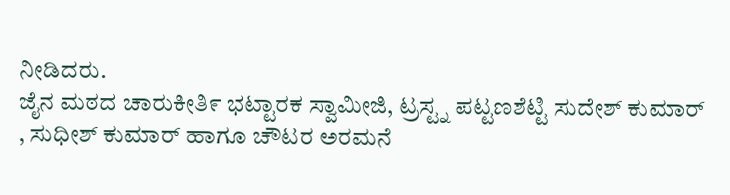ನೀಡಿದರು.
ಜೈನ ಮಠದ ಚಾರುಕೀತಿ೯ ಭಟ್ಟಾರಕ ಸ್ವಾಮೀಜಿ, ಟ್ರಸ್ಟ್ನ ಪಟ್ಟಣಶೆಟ್ಟಿ ಸುದೇಶ್ ಕುಮಾರ್ , ಸುಧೀಶ್ ಕುಮಾರ್ ಹಾಗೂ ಚೌಟರ ಅರಮನೆ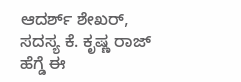ಆದರ್ಶ್ ಶೇಖರ್, ಸದಸ್ಯ ಕೆ. ಕೃಷ್ಣ ರಾಜ್ ಹೆಗ್ಡೆ ಈ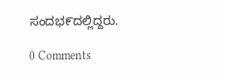ಸಂದಭ೯ದಲ್ಲಿದ್ದರು.

0 Comments